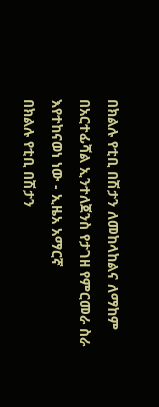በክልሉ የቲቢ በሽታን ለመከላከልና ለማከም በአርተፊሻል ኢንተለጀንስ የታገዘ የምርመራ ስራ እየተከናወነ ነው - ኢዜአ አማርኛ
በክልሉ የቲቢ በሽታን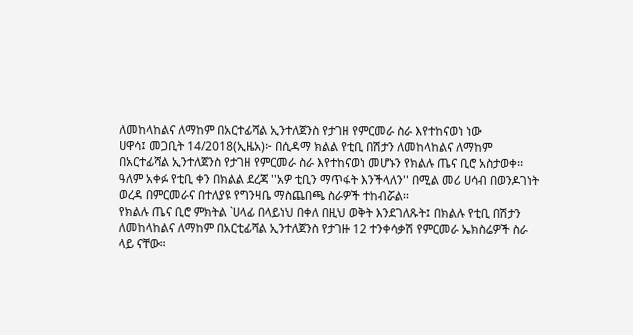ለመከላከልና ለማከም በአርተፊሻል ኢንተለጀንስ የታገዘ የምርመራ ስራ እየተከናወነ ነው
ሀዋሳ፤ መጋቢት 14/2018(ኢዜአ)፦ በሲዳማ ክልል የቲቢ በሽታን ለመከላከልና ለማከም በአርተፊሻል ኢንተለጀንስ የታገዘ የምርመራ ስራ እየተከናወነ መሆኑን የክልሉ ጤና ቢሮ አስታወቀ፡፡
ዓለም አቀፉ የቲቢ ቀን በክልል ደረጃ ''አዎ ቲቢን ማጥፋት እንችላለን'' በሚል መሪ ሀሳብ በወንዶገነት ወረዳ በምርመራና በተለያዩ የግንዛቤ ማስጨበጫ ስራዎች ተከብሯል፡፡
የክልሉ ጤና ቢሮ ምክትል `ሀላፊ በላይነህ በቀለ በዚህ ወቅት እንደገለጹት፤ በክልሉ የቲቢ በሽታን ለመከላከልና ለማከም በአርቲፊሻል ኢንተለጀንስ የታገዙ 12 ተንቀሳቃሽ የምርመራ ኤክስሬዎች ስራ ላይ ናቸው።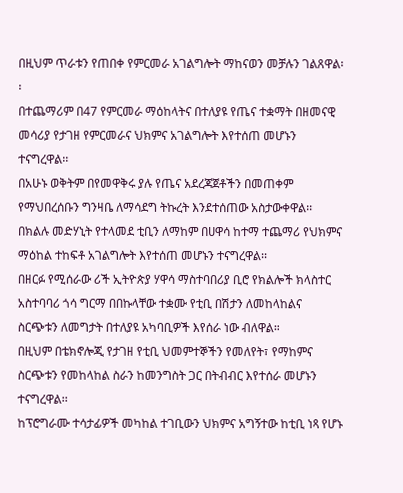በዚህም ጥራቱን የጠበቀ የምርመራ አገልግሎት ማከናወን መቻሉን ገልጸዋል፡፡
በተጨማሪም በ47 የምርመራ ማዕከላትና በተለያዩ የጤና ተቋማት በዘመናዊ መሳሪያ የታገዘ የምርመራና ህክምና አገልግሎት እየተሰጠ መሆኑን ተናግረዋል፡፡
በአሁኑ ወቅትም በየመዋቅሩ ያሉ የጤና አደረጃጀቶችን በመጠቀም የማህበረሰቡን ግንዛቤ ለማሳደግ ትኩረት እንደተሰጠው አስታውቀዋል፡፡
በክልሉ መድሃኒት የተላመደ ቲቢን ለማከም በሀዋሳ ከተማ ተጨማሪ የህክምና ማዕከል ተከፍቶ አገልግሎት እየተሰጠ መሆኑን ተናግረዋል፡፡
በዘርፉ የሚሰራው ሪች ኢትዮጵያ ሃዋሳ ማስተባበሪያ ቢሮ የክልሎች ክላስተር አስተባባሪ ጎሳ ግርማ በበኩላቸው ተቋሙ የቲቢ በሽታን ለመከላከልና ስርጭቱን ለመግታት በተለያዩ አካባቢዎች እየሰራ ነው ብለዋል።
በዚህም በቴክኖሎጂ የታገዘ የቲቢ ህመምተኞችን የመለየት፣ የማከምና ስርጭቱን የመከላከል ስራን ከመንግስት ጋር በትብብር እየተሰራ መሆኑን ተናግረዋል፡፡
ከፕሮግራሙ ተሳታፊዎች መካከል ተገቢውን ህክምና አግኝተው ከቲቢ ነጻ የሆኑ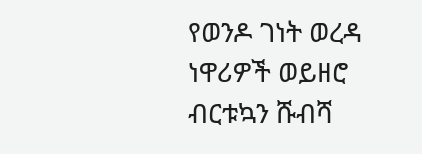የወንዶ ገነት ወረዳ ነዋሪዎች ወይዘሮ ብርቱኳን ሹብሻ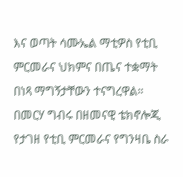እና ወጣት ሳሙኤል ማቲዎስ የቲቢ ምርመራና ህክምና በጤና ተቋማት በነጻ ማግኝታቸውን ተናግረዋል።
በመርሃ ግብሩ በዘመናዊ ቴክኖሎጂ የታገዘ የቲቢ ምርመራና የግንዛቤ ስራ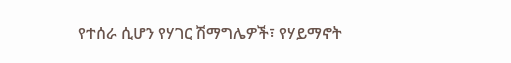የተሰራ ሲሆን የሃገር ሽማግሌዎች፣ የሃይማኖት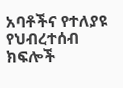አባቶችና የተለያዩ የህብረተሰብ ክፍሎች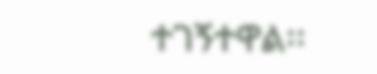ተገኝተዋል፡፡